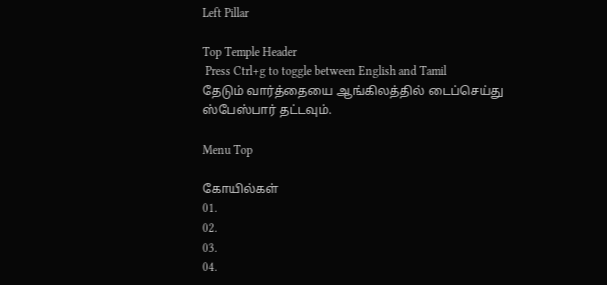Left Pillar

Top Temple Header
 Press Ctrl+g to toggle between English and Tamil
தேடும் வார்த்தையை ஆங்கிலத்தில் டைப்செய்து ஸ்பேஸ்பார் தட்டவும்.

Menu Top

கோயில்கள்
01.
02.
03.
04.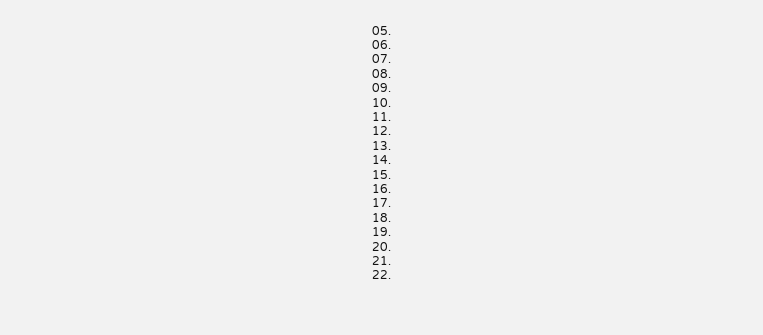05.
06.
07.
08.
09.
10.
11.
12.
13.
14.
15.
16.
17.
18.
19.
20.
21.
22.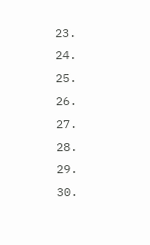23.
24.
25.
26.
27.
28.
29.
30.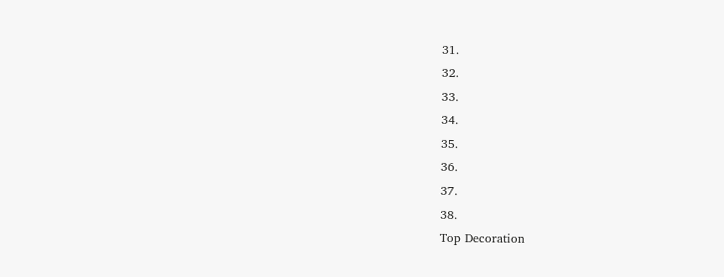31.
32.
33.
34.
35.
36.
37.
38.
Top Decoration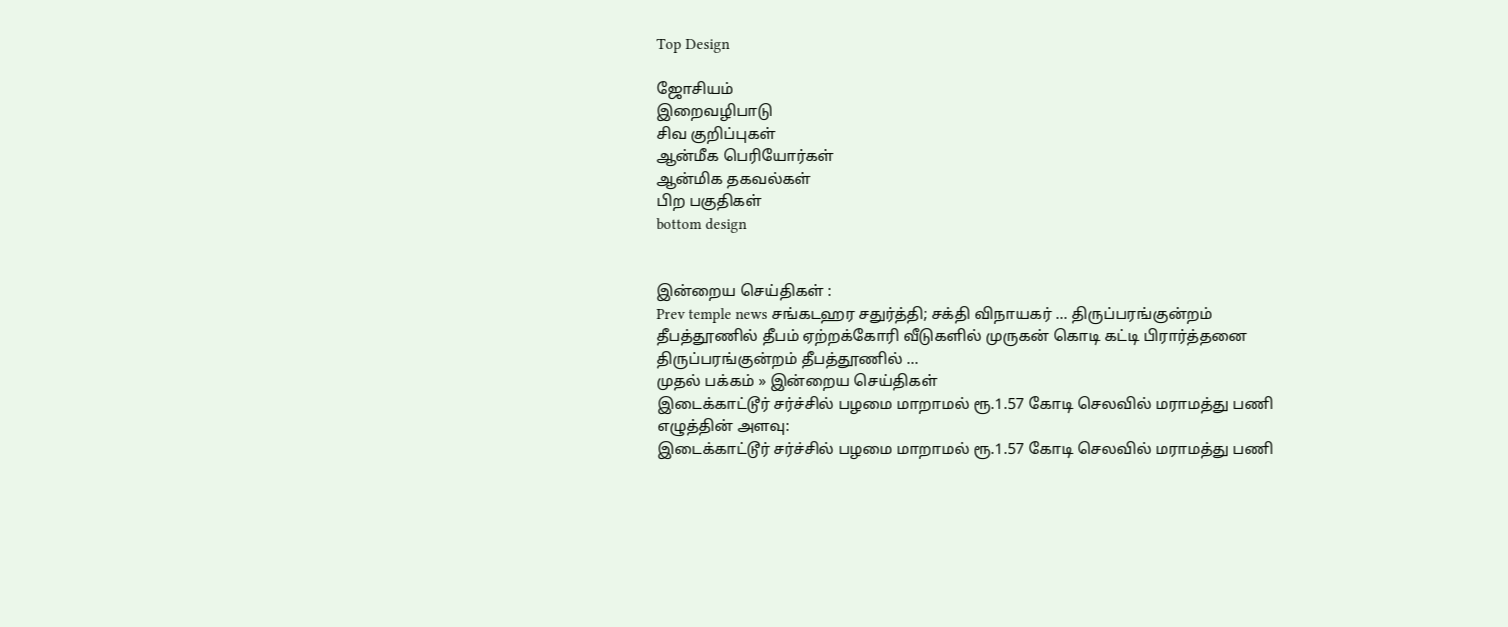Top Design

ஜோசியம்
இறைவழிபாடு
சிவ குறிப்புகள்
ஆன்மீக பெரியோர்கள்
ஆன்மிக தகவல்கள்
பிற பகுதிகள்
bottom design


இன்றைய செய்திகள் :
Prev temple news சங்கடஹர சதுர்த்தி; சக்தி விநாயகர் ... திருப்பரங்குன்றம் தீபத்தூணில் தீபம் ஏற்றக்கோரி வீடுகளில் முருகன் கொடி கட்டி பிரார்த்தனை திருப்பரங்குன்றம் தீபத்தூணில் ...
முதல் பக்கம் » இன்றைய செய்திகள்
இடைக்காட்டூர் சர்ச்சில் பழமை மாறாமல் ரூ.1.57 கோடி செலவில் மராமத்து பணி
எழுத்தின் அளவு:
இடைக்காட்டூர் சர்ச்சில் பழமை மாறாமல் ரூ.1.57 கோடி செலவில் மராமத்து பணி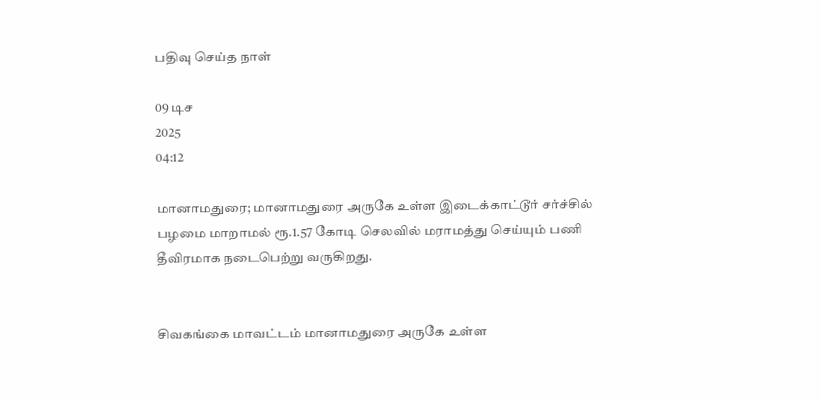பதிவு செய்த நாள்

09 டிச
2025
04:12

மானாமதுரை; மானாமதுரை அருகே உள்ள இடைக்காட்டூர் சர்ச்சில் பழமை மாறாமல் ரூ.1.57 கோடி செலவில் மராமத்து செய்யும் பணி தீவிரமாக நடைபெற்று வருகிறது.


சிவகங்கை மாவட்டம் மானாமதுரை அருகே உள்ள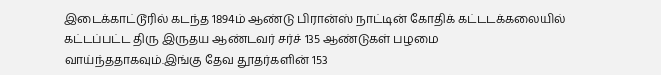இடைக்காட்டூரில் கடந்த 1894ம் ஆண்டு பிரான்ஸ் நாட்டின் கோதிக் கட்டடக்கலையில் கட்டப்பட்ட திரு இருதய ஆண்டவர் சர்ச் 135 ஆண்டுகள் பழமை வாய்ந்ததாகவும்.இங்கு தேவ தூதர்களின் 153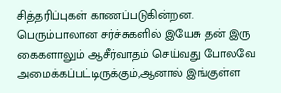சித்தரிப்புகள் காணப்படுகின்றன. பெரும்பாலான சர்ச்சுகளில் இயேசு தன் இரு கைகளாலும் ஆசீர்வாதம் செய்வது போலவே அமைக்கப்பட்டிருக்கும்,ஆனால் இங்குள்ள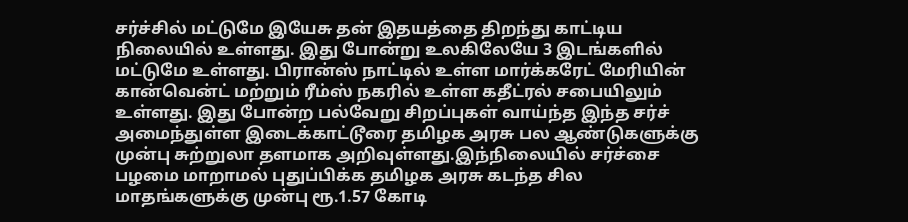சர்ச்சில் மட்டுமே இயேசு தன் இதயத்தை திறந்து காட்டிய நிலையில் உள்ளது. இது போன்று உலகிலேயே 3 இடங்களில் மட்டுமே உள்ளது. பிரான்ஸ் நாட்டில் உள்ள மார்க்கரேட் மேரியின் கான்வென்ட் மற்றும் ரீம்ஸ் நகரில் உள்ள கதீட்ரல் சபையிலும் உள்ளது. இது போன்ற பல்வேறு சிறப்புகள் வாய்ந்த இந்த சர்ச் அமைந்துள்ள இடைக்காட்டூரை தமிழக அரசு பல ஆண்டுகளுக்கு முன்பு சுற்றுலா தளமாக அறிவுள்ளது.இந்நிலையில் சர்ச்சை பழமை மாறாமல் புதுப்பிக்க தமிழக அரசு கடந்த சில மாதங்களுக்கு முன்பு ரூ.1.57 கோடி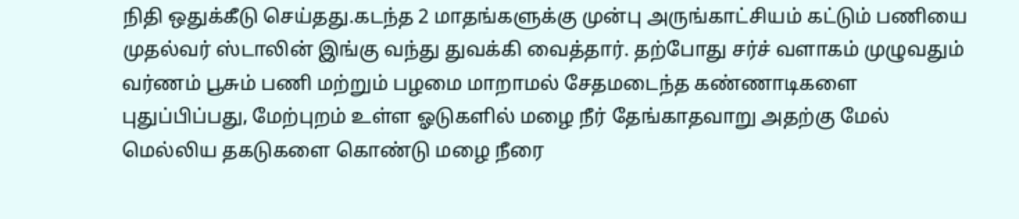நிதி ஒதுக்கீடு செய்தது.கடந்த 2 மாதங்களுக்கு முன்பு அருங்காட்சியம் கட்டும் பணியை முதல்வர் ஸ்டாலின் இங்கு வந்து துவக்கி வைத்தார். தற்போது சர்ச் வளாகம் முழுவதும் வர்ணம் பூசும் பணி மற்றும் பழமை மாறாமல் சேதமடைந்த கண்ணாடிகளை புதுப்பிப்பது, மேற்புறம் உள்ள ஓடுகளில் மழை நீர் தேங்காதவாறு அதற்கு மேல் மெல்லிய தகடுகளை கொண்டு மழை நீரை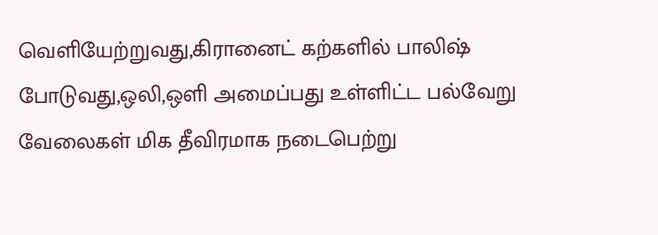வெளியேற்றுவது,கிரானைட் கற்களில் பாலிஷ் போடுவது,ஒலி,ஒளி அமைப்பது உள்ளிட்ட பல்வேறு வேலைகள் மிக தீவிரமாக நடைபெற்று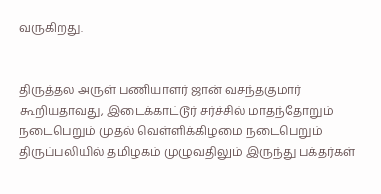வருகிறது.


திருத்தல அருள் பணியாளர் ஜான் வசந்தகுமார் கூறியதாவது, இடைக்காட்டூர் சர்ச்சில் மாதந்தோறும் நடைபெறும் முதல் வெள்ளிக்கிழமை நடைபெறும் திருப்பலியில் தமிழகம் முழுவதிலும் இருந்து பக்தர்கள்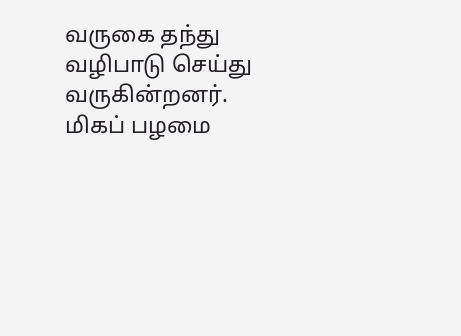வருகை தந்து வழிபாடு செய்து வருகின்றனர். மிகப் பழமை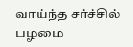வாய்ந்த சர்ச்சில் பழமை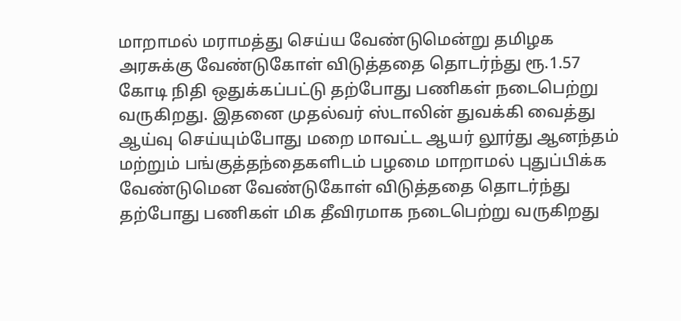மாறாமல் மராமத்து செய்ய வேண்டுமென்று தமிழக அரசுக்கு வேண்டுகோள் விடுத்ததை தொடர்ந்து ரூ.1.57 கோடி நிதி ஒதுக்கப்பட்டு தற்போது பணிகள் நடைபெற்று வருகிறது. இதனை முதல்வர் ஸ்டாலின் துவக்கி வைத்து ஆய்வு செய்யும்போது மறை மாவட்ட ஆயர் லூர்து ஆனந்தம் மற்றும் பங்குத்தந்தைகளிடம் பழமை மாறாமல் புதுப்பிக்க வேண்டுமென வேண்டுகோள் விடுத்ததை தொடர்ந்து தற்போது பணிகள் மிக தீவிரமாக நடைபெற்று வருகிறது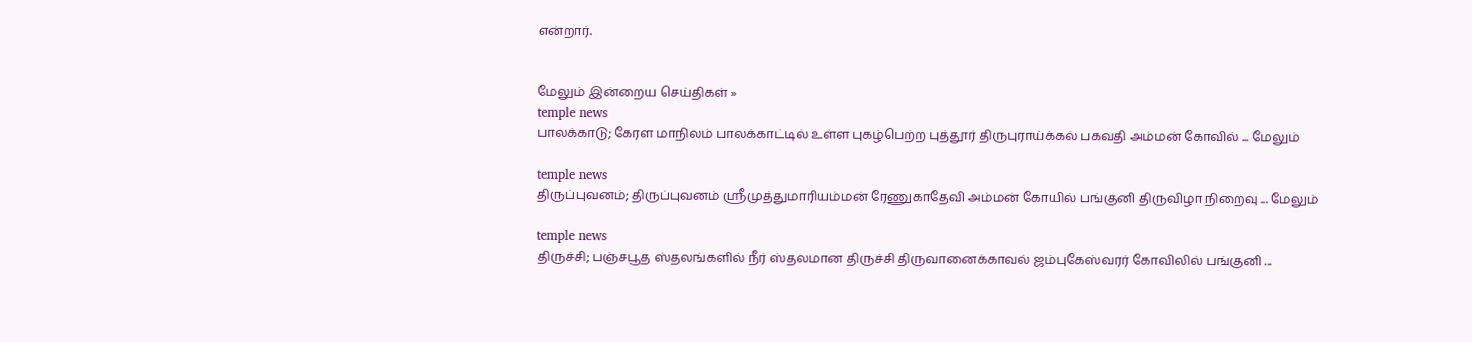என்றார்.


மேலும் இன்றைய செய்திகள் »
temple news
பாலக்காடு; கேரள மாநிலம் பாலக்காட்டில் உள்ள புகழ்பெற்ற புத்தூர் திருபுராய்க்கல் பகவதி அம்மன் கோவில் ... மேலும்

temple news
திருப்புவனம்; திருப்புவனம் ஸ்ரீமுத்துமாரியம்மன் ரேணுகாதேவி அம்மன் கோயில் பங்குனி திருவிழா நிறைவு ... மேலும்

temple news
திருச்சி; பஞ்சபூத ஸ்தலங்களில் நீர் ஸ்தலமான திருச்சி திருவானைக்காவல் ஜம்புகேஸ்வரர் கோவிலில் பங்குனி ...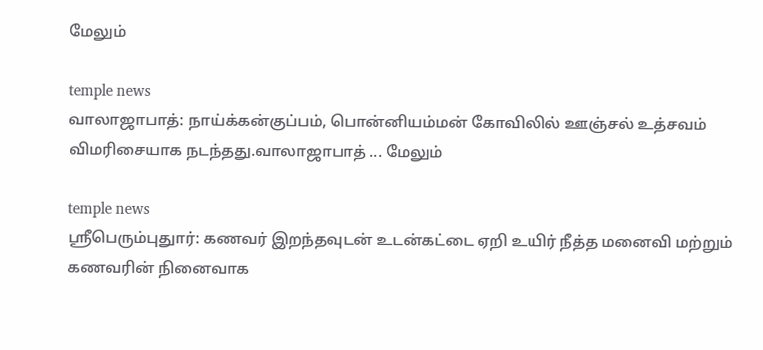மேலும்

temple news
வாலாஜாபாத்: நாய்க்கன்குப்பம், பொன்னியம்மன் கோவிலில் ஊஞ்சல் உத்சவம் விமரிசையாக நடந்தது.வாலாஜாபாத் ... மேலும்

temple news
ஸ்ரீபெரும்புதுார்: கணவர் இறந்தவுடன் உடன்கட்டை ஏறி உயிர் நீத்த மனைவி மற்றும் கணவரின் நினைவாக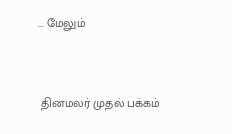... மேலும்


 தினமலர் முதல் பக்கம்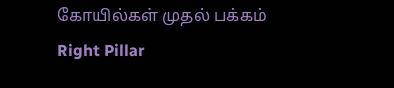கோயில்கள் முதல் பக்கம்
Right Pillar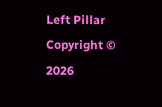Left Pillar
Copyright © 2026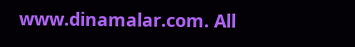www.dinamalar.com. All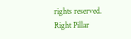rights reserved.
Right Pillar